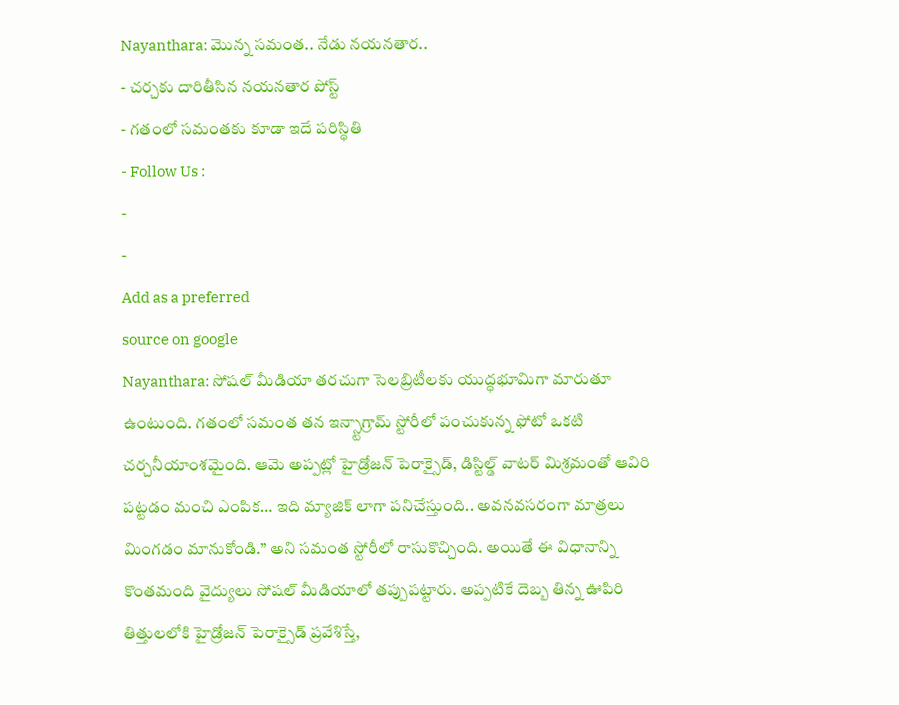Nayanthara: మొన్న సమంత.. నేడు నయనతార..
- చర్చకు దారితీసిన నయనతార పోస్ట్
- గతంలో సమంతకు కూడా ఇదే పరిస్థితి
- Follow Us :
-
-
Add as a preferred
source on google
Nayanthara: సోషల్ మీడియా తరచుగా సెలబ్రిటీలకు యుద్ధభూమిగా మారుతూ ఉంటుంది. గతంలో సమంత తన ఇన్స్టాగ్రామ్ స్టోరీలో పంచుకున్న ఫోటో ఒకటి చర్చనీయాంశమైంది. ఆమె అప్పట్లో హైడ్రోజన్ పెరాక్సైడ్, డిస్టిల్డ్ వాటర్ మిశ్రమంతో ఆవిరి పట్టడం మంచి ఎంపిక… ఇది మ్యాజిక్ లాగా పనిచేస్తుంది.. అవనవసరంగా మాత్రలు మింగడం మానుకోండి.” అని సమంత స్టోరీలో రాసుకొచ్చింది. అయితే ఈ విధానాన్ని కొంతమంది వైద్యులు సోషల్ మీడియాలో తప్పుపట్టారు. అప్పటికే దెబ్బ తిన్న ఊపిరి తిత్తులలోకి హైడ్రోజన్ పెరాక్సైడ్ ప్రవేశిస్తే,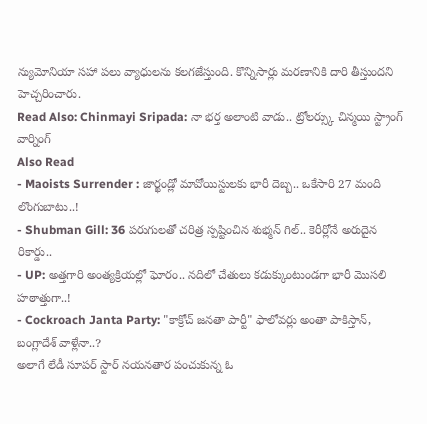న్యుమోనియా సహా పలు వ్యాధులను కలగజేస్తుంది. కొన్నిసార్లు మరణానికి దారి తీస్తుందని హెచ్చరించారు.
Read Also: Chinmayi Sripada: నా భర్త అలాంటి వాడు.. ట్రోలర్స్కు చిన్మయి స్ట్రాంగ్ వార్నింగ్
Also Read
- Maoists Surrender : జార్ఖండ్లో మావోయిస్టులకు భారీ దెబ్బ.. ఒకేసారి 27 మంది లొంగుబాటు..!
- Shubman Gill: 36 పరుగులతో చరిత్ర స్పష్టించిన శుభ్మన్ గిల్.. కెరీర్లోనే అరుదైన రికార్డు..
- UP: అత్తగారి అంత్యక్రియల్లో ఘోరం.. నదిలో చేతులు కడుక్కుంటుండగా భారీ మొసలి హఠాత్తుగా..!
- Cockroach Janta Party: "కాక్రోచ్ జనతా పార్టీ" ఫాలోవర్లు అంతా పాకిస్తాన్, బంగ్లాదేశ్ వాళ్లేనా..?
అలాగే లేడీ సూపర్ స్టార్ నయనతార పంచుకున్న ఓ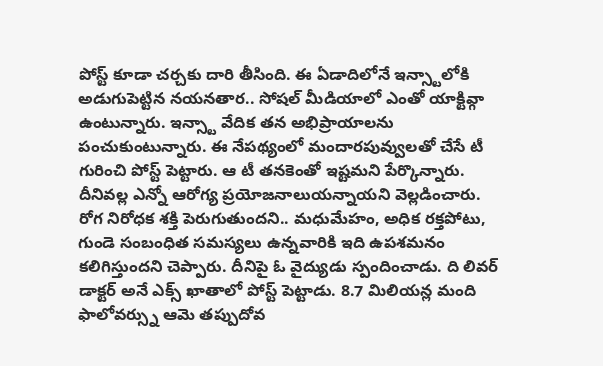పోస్ట్ కూడా చర్చకు దారి తీసింది. ఈ ఏడాదిలోనే ఇన్స్టాలోకి అడుగుపెట్టిన నయనతార.. సోషల్ మీడియాలో ఎంతో యాక్టివ్గా ఉంటున్నారు. ఇన్స్టా వేదిక తన అభిప్రాయాలను పంచుకుంటున్నారు. ఈ నేపథ్యంలో మందారపువ్వులతో చేసే టీ గురించి పోస్ట్ పెట్టారు. ఆ టీ తనకెంతో ఇష్టమని పేర్కొన్నారు. దీనివల్ల ఎన్నో ఆరోగ్య ప్రయోజనాలుయన్నాయని వెల్లడించారు. రోగ నిరోధక శక్తి పెరుగుతుందని.. మధుమేహం, అధిక రక్తపోటు, గుండె సంబంధిత సమస్యలు ఉన్నవారికి ఇది ఉపశమనం కలిగిస్తుందని చెప్పారు. దీనిపై ఓ వైద్యుడు స్పందించాడు. ది లివర్ డాక్టర్ అనే ఎక్స్ ఖాతాలో పోస్ట్ పెట్టాడు. 8.7 మిలియన్ల మంది ఫాలోవర్స్ను ఆమె తప్పుదోవ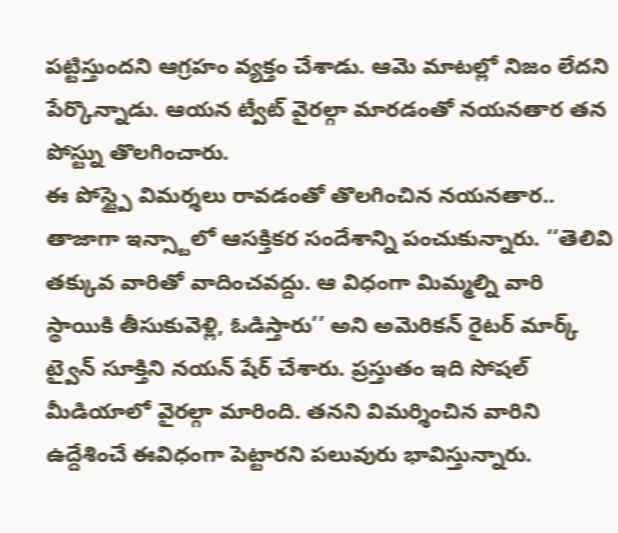పట్టిస్తుందని ఆగ్రహం వ్యక్తం చేశాడు. ఆమె మాటల్లో నిజం లేదని పేర్కొన్నాడు. ఆయన ట్వీట్ వైరల్గా మారడంతో నయనతార తన పోస్ట్ను తొలగించారు.
ఈ పోస్ట్పై విమర్శలు రావడంతో తొలగించిన నయనతార.. తాజాగా ఇన్స్టాలో ఆసక్తికర సందేశాన్ని పంచుకున్నారు. ‘‘తెలివి తక్కువ వారితో వాదించవద్దు. ఆ విధంగా మిమ్మల్ని వారి స్థాయికి తీసుకువెళ్లి, ఓడిస్తారు’’ అని అమెరికన్ రైటర్ మార్క్ ట్వైన్ సూక్తిని నయన్ షేర్ చేశారు. ప్రస్తుతం ఇది సోషల్ మీడియాలో వైరల్గా మారింది. తనని విమర్శించిన వారిని ఉద్దేశించే ఈవిధంగా పెట్టారని పలువురు భావిస్తున్నారు.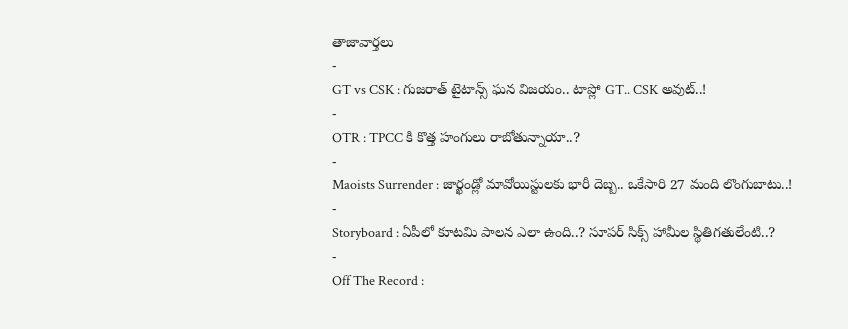తాజావార్తలు
-
GT vs CSK : గుజరాత్ టైటాన్స్ ఘన విజయం.. టాప్లో GT.. CSK అవుట్..!
-
OTR : TPCC కి కొత్త హంగులు రాబోతున్నాయా..?
-
Maoists Surrender : జార్ఖండ్లో మావోయిస్టులకు భారీ దెబ్బ.. ఒకేసారి 27 మంది లొంగుబాటు..!
-
Storyboard : ఏపీలో కూటమి పాలన ఎలా ఉంది..? సూపర్ సిక్స్ హామీల స్థితిగతులేంటి..?
-
Off The Record :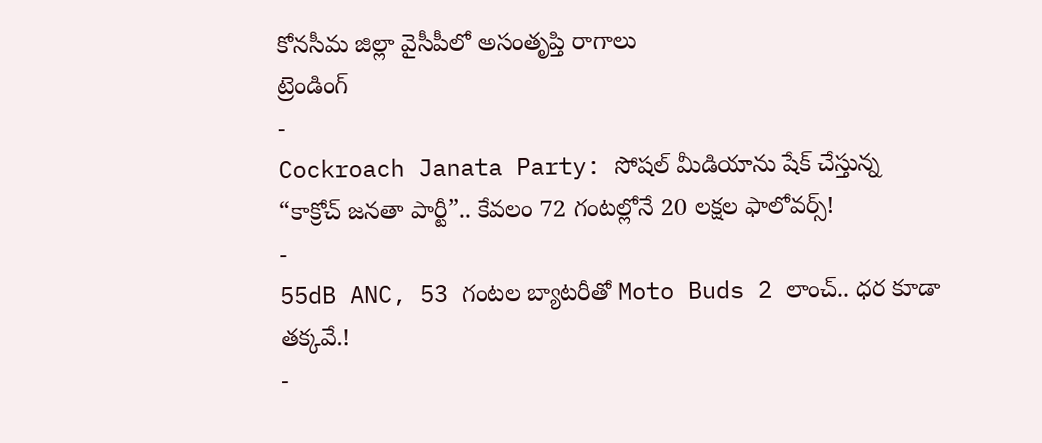కోనసీమ జిల్లా వైసీపీలో అసంతృప్తి రాగాలు
ట్రెండింగ్
-
Cockroach Janata Party: సోషల్ మీడియాను షేక్ చేస్తున్న “కాక్రోచ్ జనతా పార్టీ”.. కేవలం 72 గంటల్లోనే 20 లక్షల ఫాలోవర్స్!
-
55dB ANC, 53 గంటల బ్యాటరీతో Moto Buds 2 లాంచ్.. ధర కూడా తక్కవే.!
-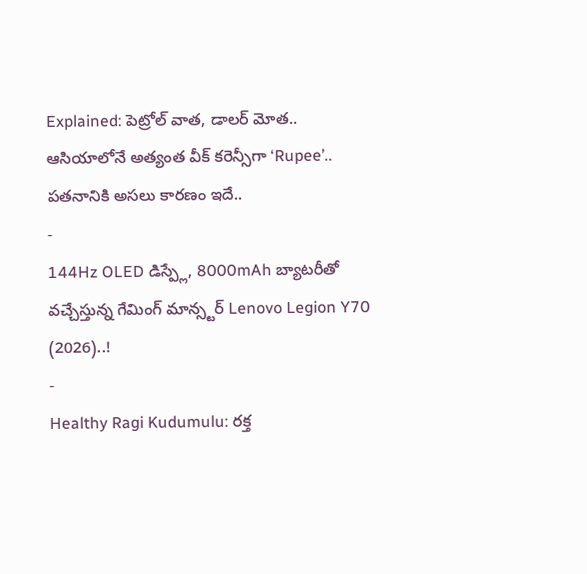Explained: పెట్రోల్ వాత, డాలర్ మోత.. ఆసియాలోనే అత్యంత వీక్ కరెన్సీగా ‘Rupee’.. పతనానికి అసలు కారణం ఇదే..
-
144Hz OLED డిస్ప్లే, 8000mAh బ్యాటరీతో వచ్చేస్తున్న గేమింగ్ మాన్స్టర్ Lenovo Legion Y70 (2026)..!
-
Healthy Ragi Kudumulu: రక్త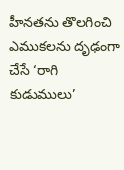హీనతను తొలగించి ఎముకలను దృఢంగా చేసే ‘రాగి కుడుములు’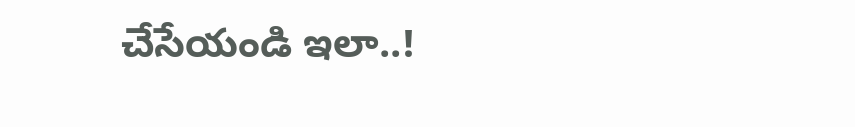చేసేయండి ఇలా..!